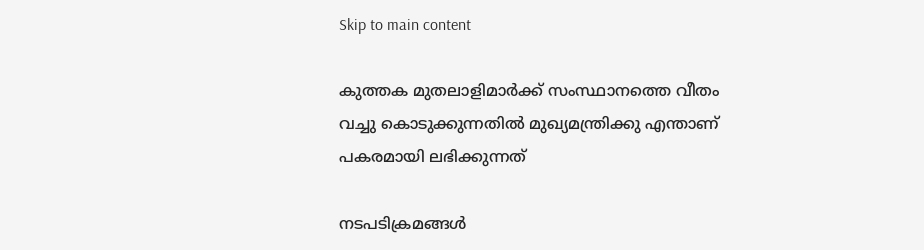Skip to main content

കുത്തക മുതലാളിമാർക്ക് സംസ്ഥാനത്തെ വീതം വച്ചു കൊടുക്കുന്നതിൽ മുഖ്യമന്ത്രിക്കു എന്താണ് പകരമായി ലഭിക്കുന്നത്

നടപടിക്രമങ്ങൾ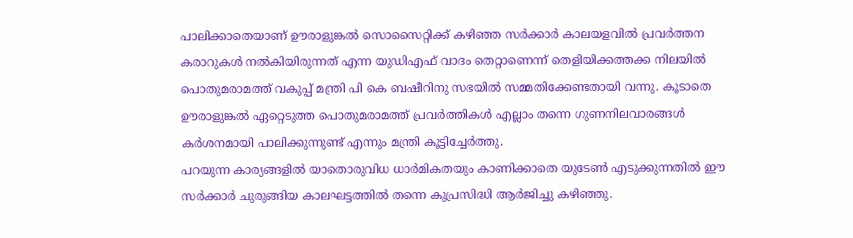പാലിക്കാതെയാണ് ഊരാളുങ്കൽ സൊസൈറ്റിക്ക് കഴിഞ്ഞ സർക്കാർ കാലയളവിൽ പ്രവർത്തന കരാറുകൾ നൽകിയിരുന്നത് എന്ന യുഡിഎഫ് വാദം തെറ്റാണെന്ന് തെളിയിക്കത്തക്ക നിലയിൽ പൊതുമരാമത്ത് വകുപ്പ് മന്ത്രി പി കെ ബഷീറിനു സഭയിൽ സമ്മതിക്കേണ്ടതായി വന്നു. കൂടാതെ ഊരാളുങ്കൽ ഏറ്റെടുത്ത പൊതുമരാമത്ത് പ്രവർത്തികൾ എല്ലാം തന്നെ ഗുണനിലവാരങ്ങൾ കർശനമായി പാലിക്കുന്നുണ്ട് എന്നും മന്ത്രി കൂട്ടിച്ചേർത്തു.
പറയുന്ന കാര്യങ്ങളിൽ യാതൊരുവിധ ധാർമികതയും കാണിക്കാതെ യുടേൺ എടുക്കുന്നതിൽ ഈ സർക്കാർ ചുരുങ്ങിയ കാലഘട്ടത്തിൽ തന്നെ കുപ്രസിദ്ധി ആർജിച്ചു കഴിഞ്ഞു.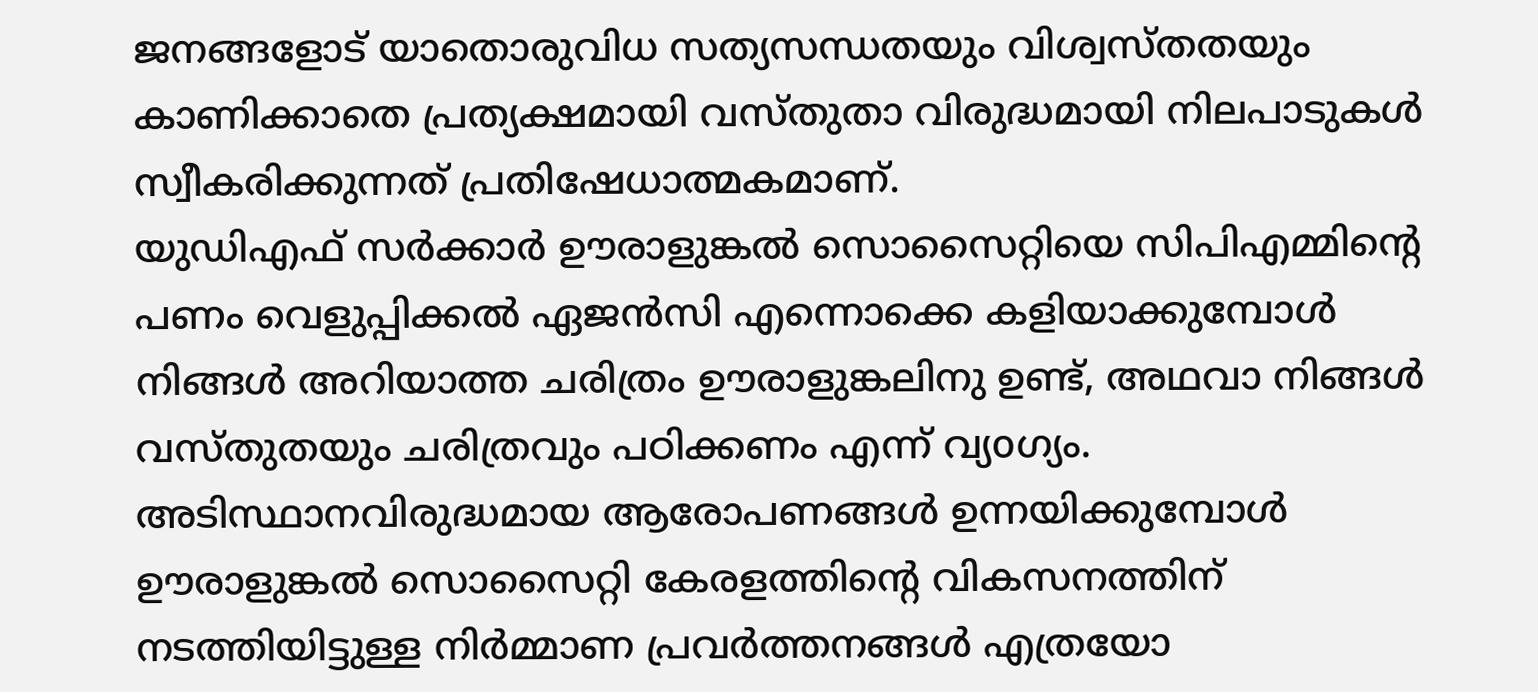ജനങ്ങളോട് യാതൊരുവിധ സത്യസന്ധതയും വിശ്വസ്തതയും കാണിക്കാതെ പ്രത്യക്ഷമായി വസ്തുതാ വിരുദ്ധമായി നിലപാടുകൾ സ്വീകരിക്കുന്നത് പ്രതിഷേധാത്മകമാണ്.
യുഡിഎഫ് സർക്കാർ ഊരാളുങ്കൽ സൊസൈറ്റിയെ സിപിഎമ്മിന്റെ പണം വെളുപ്പിക്കൽ ഏജൻസി എന്നൊക്കെ കളിയാക്കുമ്പോൾ നിങ്ങൾ അറിയാത്ത ചരിത്രം ഊരാളുങ്കലിനു ഉണ്ട്, അഥവാ നിങ്ങൾ വസ്തുതയും ചരിത്രവും പഠിക്കണം എന്ന് വ്യoഗ്യം. അടിസ്ഥാനവിരുദ്ധമായ ആരോപണങ്ങൾ ഉന്നയിക്കുമ്പോൾ ഊരാളുങ്കൽ സൊസൈറ്റി കേരളത്തിന്റെ വികസനത്തിന് നടത്തിയിട്ടുള്ള നിർമ്മാണ പ്രവർത്തനങ്ങൾ എത്രയോ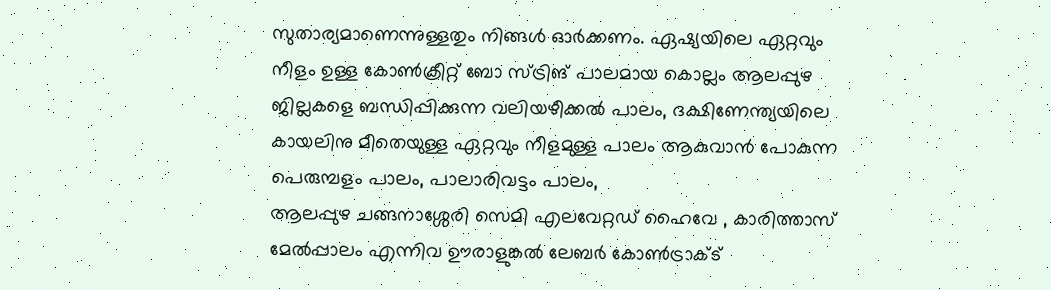സുതാര്യമാണെന്നുള്ളതും നിങ്ങൾ ഓർക്കണം. ഏഷ്യയിലെ ഏറ്റവും നീളം ഉള്ള കോൺക്രീറ്റ് ബോ സ്ട്രിങ് പാലമായ കൊല്ലം ആലപ്പുഴ ജില്ലകളെ ബന്ധിപ്പിക്കുന്ന വലിയഴീക്കൽ പാലം, ദക്ഷിണേന്ത്യയിലെ കായലിനു മീതെയുള്ള ഏറ്റവും നീളമുള്ള പാലം ആകുവാൻ പോകുന്ന പെരുമ്പളം പാലം, പാലാരിവട്ടം പാലം,
ആലപ്പുഴ ചങ്ങനാശ്ശേരി സെമി എലവേറ്റഡ് ഹൈവേ , കാരിത്താസ് മേൽപ്പാലം എന്നിവ ഊരാളുങ്കൽ ലേബർ കോൺട്രാക്ട്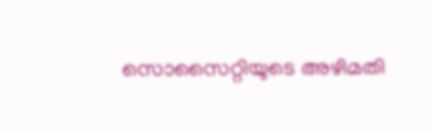സൊസൈറ്റിയുടെ അഴിമതി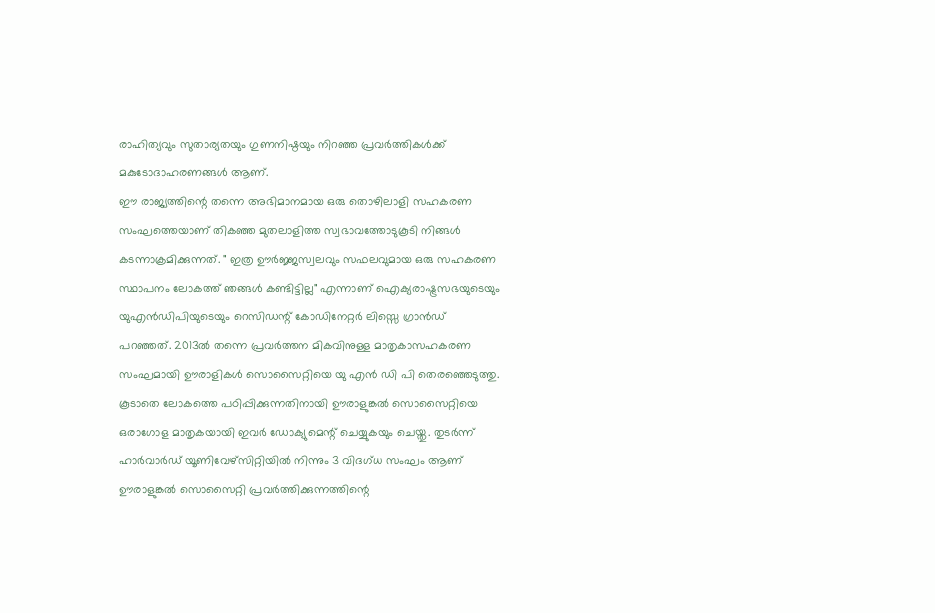രാഹിത്യവും സുതാര്യതയും ഗുണനിഷ്ഠയും നിറഞ്ഞ പ്രവർത്തികൾക്ക്‌ മകുടോദാഹരണങ്ങൾ ആണ്.
ഈ രാജ്യത്തിന്റെ തന്നെ അഭിമാനമായ ഒരു തൊഴിലാളി സഹകരണ സംഘത്തെയാണ് തികഞ്ഞ മുതലാളിത്ത സ്വഭാവത്തോടുകൂടി നിങ്ങൾ കടന്നാക്രമിക്കുന്നത്. " ഇത്ര ഊർജ്ജസ്വലവും സഫലവുമായ ഒരു സഹകരണ സ്ഥാപനം ലോകത്ത് ഞങ്ങൾ കണ്ടിട്ടില്ല" എന്നാണ് ഐക്യരാഷ്ട്രസഭയുടെയും യുഎൻഡിപിയുടെയും റെസിഡന്റ് കോഡിനേറ്റർ ലിസ്സെ ഗ്രാൻഡ് പറഞ്ഞത്. 2013ൽ തന്നെ പ്രവർത്തന മികവിനുള്ള മാതൃകാസഹകരണ സംഘമായി ഊരാളികൾ സൊസൈറ്റിയെ യു എൻ ഡി പി തെരഞ്ഞെടുത്തു. കൂടാതെ ലോകത്തെ പഠിപ്പിക്കുന്നതിനായി ഊരാളുങ്കൽ സൊസൈറ്റിയെ ഒരാഗോള മാതൃകയായി ഇവർ ഡോക്യുമെന്റ് ചെയ്യുകയും ചെയ്തു. തുടർന്ന് ഹാർവാർഡ് യൂണിവേഴ്സിറ്റിയിൽ നിന്നും 3 വിദഗ്ധ സംഘം ആണ് ഊരാളുങ്കൽ സൊസൈറ്റി പ്രവർത്തിക്കുന്നത്തിന്റെ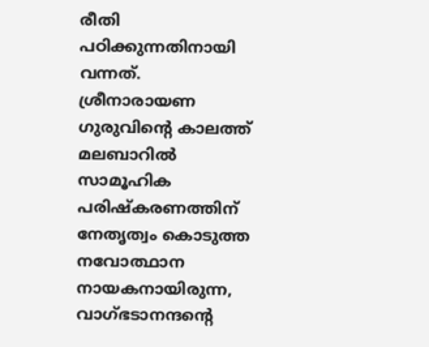രീതി പഠിക്കുന്നതിനായി വന്നത്.
ശ്രീനാരായണ ഗുരുവിന്റെ കാലത്ത് മലബാറിൽ സാമൂഹിക പരിഷ്കരണത്തിന് നേതൃത്വം കൊടുത്ത നവോത്ഥാന നായകനായിരുന്ന, വാഗ്ഭടാനന്ദന്റെ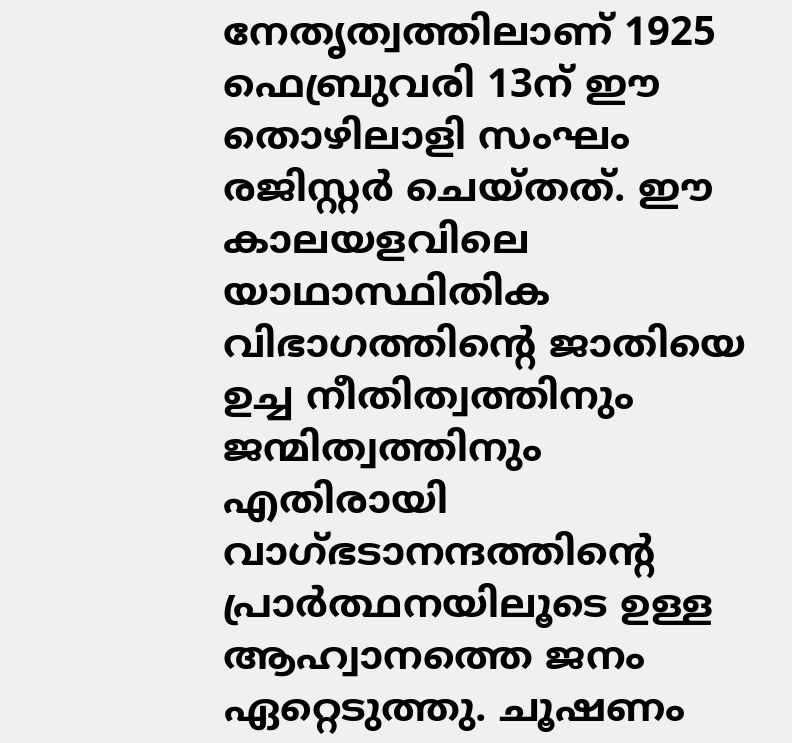നേതൃത്വത്തിലാണ് 1925 ഫെബ്രുവരി 13ന് ഈ തൊഴിലാളി സംഘം രജിസ്റ്റർ ചെയ്തത്. ഈ കാലയളവിലെ യാഥാസ്ഥിതിക വിഭാഗത്തിന്റെ ജാതിയെ ഉച്ച നീതിത്വത്തിനും ജന്മിത്വത്തിനും എതിരായി
വാഗ്ഭടാനന്ദത്തിന്റെ പ്രാർത്ഥനയിലൂടെ ഉള്ള ആഹ്വാനത്തെ ജനം ഏറ്റെടുത്തു. ചൂഷണം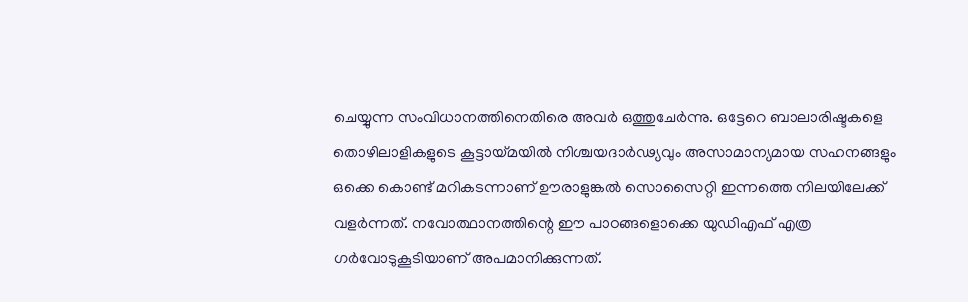ചെയ്യുന്ന സംവിധാനത്തിനെതിരെ അവർ ഒത്തുചേർന്നു. ഒട്ടേറെ ബാലാരിഷ്ടകളെ തൊഴിലാളികളുടെ കൂട്ടായ്മയിൽ നിശ്ചയദാർഢ്യവും അസാമാന്യമായ സഹനങ്ങളും ഒക്കെ കൊണ്ട് മറികടന്നാണ് ഊരാളുങ്കൽ സൊസൈറ്റി ഇന്നത്തെ നിലയിലേക്ക് വളർന്നത്. നവോത്ഥാനത്തിന്റെ ഈ പാഠങ്ങളൊക്കെ യുഡിഎഫ് എത്ര ഗർവോടുകൂടിയാണ് അപമാനിക്കുന്നത്.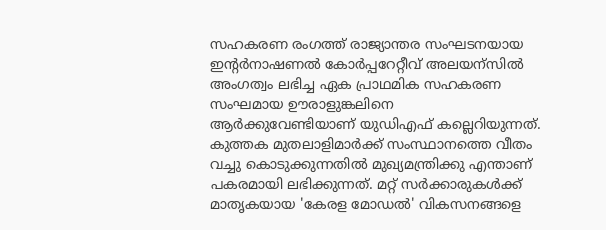സഹകരണ രംഗത്ത് രാജ്യാന്തര സംഘടനയായ ഇന്റർനാഷണൽ കോർപ്പറേറ്റീവ് അലയന്സിൽ അംഗത്വം ലഭിച്ച ഏക പ്രാഥമിക സഹകരണ സംഘമായ ഊരാളുങ്കലിനെ ആർക്കുവേണ്ടിയാണ് യുഡിഎഫ് കല്ലെറിയുന്നത്.
കുത്തക മുതലാളിമാർക്ക് സംസ്ഥാനത്തെ വീതം വച്ചു കൊടുക്കുന്നതിൽ മുഖ്യമന്ത്രിക്കു എന്താണ് പകരമായി ലഭിക്കുന്നത്. മറ്റ് സർക്കാരുകൾക്ക് മാതൃകയായ 'കേരള മോഡൽ' വികസനങ്ങളെ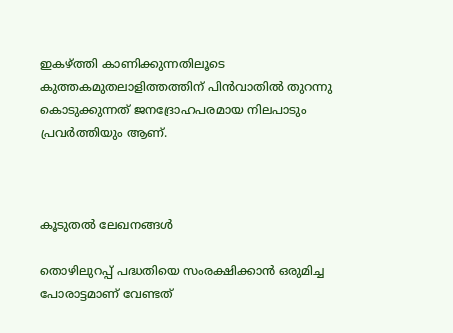ഇകഴ്ത്തി കാണിക്കുന്നതിലൂടെ കുത്തകമുതലാളിത്തത്തിന് പിൻവാതിൽ തുറന്നു കൊടുക്കുന്നത് ജനദ്രോഹപരമായ നിലപാടും പ്രവർത്തിയും ആണ്.



കൂടുതൽ ലേഖനങ്ങൾ

തൊഴിലുറപ്പ് പദ്ധതിയെ സംരക്ഷിക്കാൻ ഒരുമിച്ച പോരാട്ടമാണ് വേണ്ടത്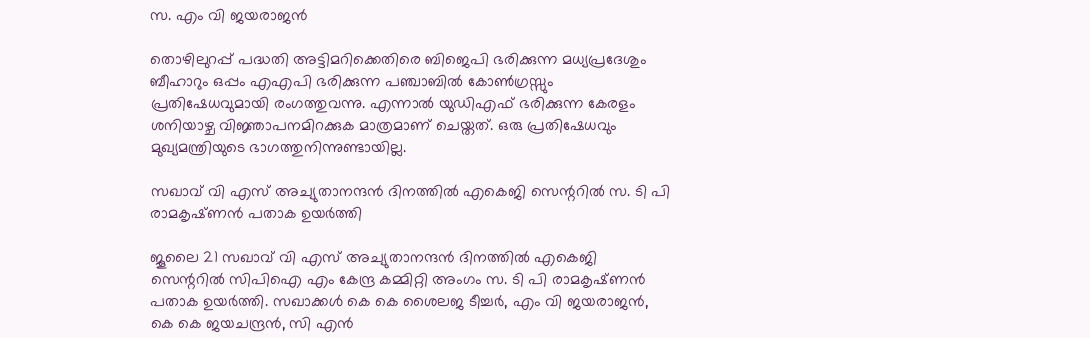സ. എം വി ജയരാജൻ

തൊഴിലുറപ്പ് പദ്ധതി അട്ടിമറിക്കെതിരെ ബിജെപി ഭരിക്കുന്ന മധ്യപ്രദേശും ബീഹാറും ഒപ്പം എഎപി ഭരിക്കുന്ന പഞ്ചാബിൽ കോൺഗ്രസ്സും പ്രതിഷേധവുമായി രംഗത്തുവന്നു. എന്നാൽ യുഡിഎഫ് ഭരിക്കുന്ന കേരളം ശനിയാഴ്ച വിജ്ഞാപനമിറക്കുക മാത്രമാണ് ചെയ്തത്. ഒരു പ്രതിഷേധവും മുഖ്യമന്ത്രിയുടെ ഭാഗത്തുനിന്നുണ്ടായില്ല.

സഖാവ് വി എസ് അച്യുതാനന്ദൻ ദിനത്തിൽ എകെജി സെന്ററിൽ സ. ടി പി രാമകൃഷ്‌ണൻ പതാക ഉയർത്തി

ജൂലൈ 21 സഖാവ് വി എസ് അച്യുതാനന്ദൻ ദിനത്തിൽ എകെജി സെന്ററിൽ സിപിഐ എം കേന്ദ്ര കമ്മിറ്റി അംഗം സ. ടി പി രാമകൃഷ്‌ണൻ പതാക ഉയർത്തി. സഖാക്കൾ കെ കെ ശൈലജ ടീച്ചർ, എം വി ജയരാജൻ, കെ കെ ജയചന്ദ്രൻ, സി എൻ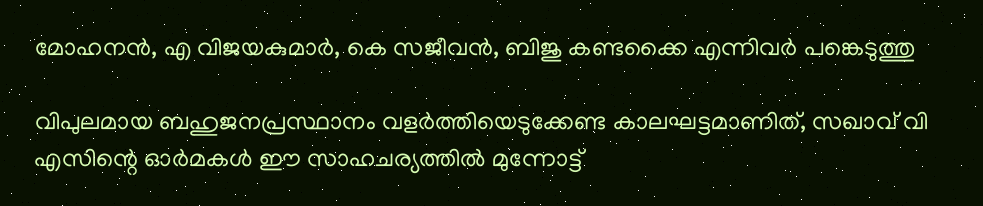മോഹനൻ, എ വിജയകുമാർ, കെ സജീവൻ, ബിജു കണ്ടക്കൈ എന്നിവർ പങ്കെടുത്തു

വിപുലമായ ബഹുജനപ്രസ്ഥാനം വളർത്തിയെടുക്കേണ്ട കാലഘട്ടമാണിത്, സഖാവ് വി എസിന്റെ ഓർമകൾ ഈ സാഹചര്യത്തിൽ മുന്നോട്ട്‌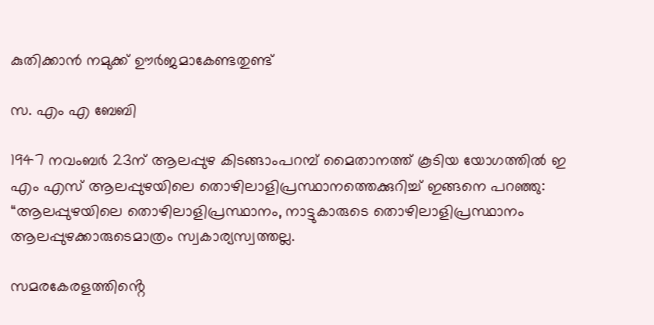കുതിക്കാൻ നമുക്ക് ഊർജമാകേണ്ടതുണ്ട്

സ. എം എ ബേബി

1947 നവംബർ 23ന് ആലപ്പുഴ കിടങ്ങാംപറമ്പ്‌ മൈതാനത്ത്‌ കൂടിയ യോഗത്തിൽ ഇ എം എസ് ആലപ്പുഴയിലെ തൊഴിലാളിപ്രസ്ഥാനത്തെക്കുറിച്ച് ഇങ്ങനെ പറഞ്ഞു: “ആലപ്പുഴയിലെ തൊഴിലാളിപ്രസ്ഥാനം, നാട്ടുകാരുടെ തൊഴിലാളിപ്രസ്ഥാനം ആലപ്പുഴക്കാരുടെമാത്രം സ്വകാര്യസ്വത്തല്ല.

സമരകേരളത്തിൻ്റെ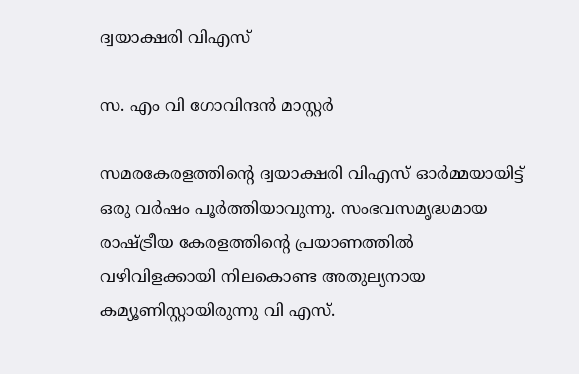ദ്വയാക്ഷരി വിഎസ്

സ. എം വി ഗോവിന്ദൻ മാസ്റ്റർ

സമരകേരളത്തിൻ്റെ ദ്വയാക്ഷരി വിഎസ് ഓർമ്മയായിട്ട് ഒരു വർഷം പൂർത്തിയാവുന്നു. സംഭവസമൃദ്ധമായ രാഷ്ട്രീയ കേരളത്തിന്റെ പ്രയാണത്തിൽ വഴിവിളക്കായി നിലകൊണ്ട അതുല്യനായ കമ്യൂണിസ്റ്റായിരുന്നു വി എസ്.